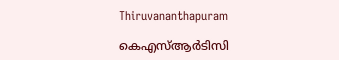Thiruvananthapuram

കെഎസ്ആർടിസി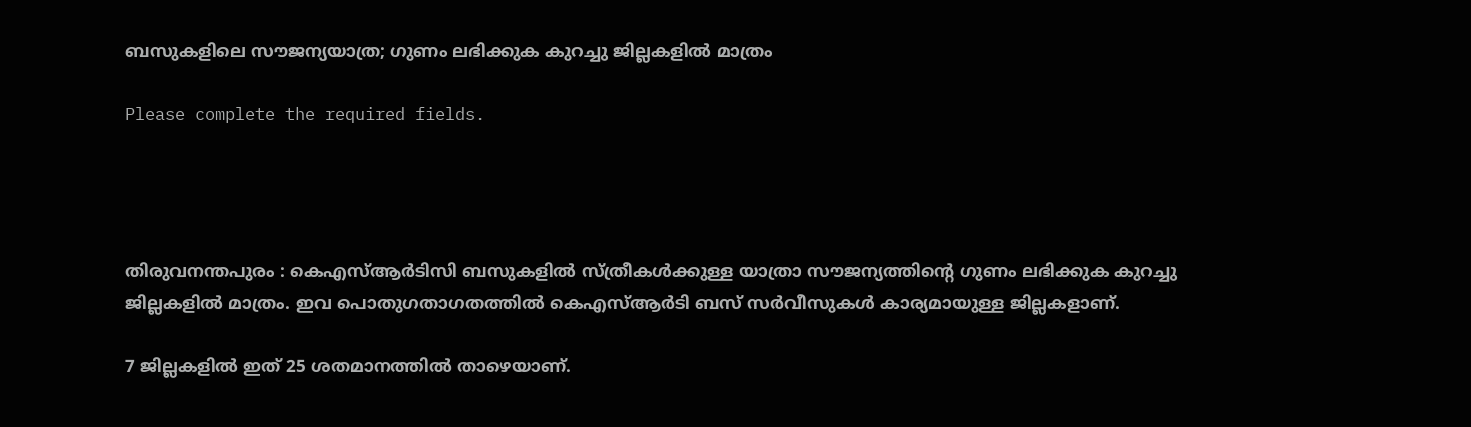ബസുകളിലെ സൗജന്യയാത്ര; ഗുണം ലഭിക്കുക കുറച്ചു ജില്ലകളിൽ മാത്രം

Please complete the required fields.




തിരുവനന്തപുരം : കെഎസ്ആർടിസി ബസുകളിൽ സ്ത്രീകൾക്കുള്ള യാത്രാ സൗജന്യത്തിന്റെ ഗുണം ലഭിക്കുക കുറച്ചു ജില്ലകളിൽ മാത്രം. ഇവ പൊതുഗതാഗതത്തിൽ കെഎസ്ആർടി ബസ് സർവീസുകൾ കാര്യമായുള്ള ജില്ലകളാണ്.

7 ജില്ലകളിൽ ഇത് 25 ശതമാനത്തിൽ താഴെയാണ്.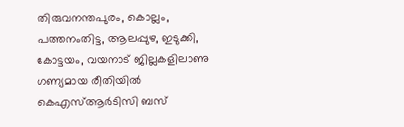തിരുവനന്തപുരം, കൊല്ലം, പത്തനംതിട്ട, ആലപ്പുഴ, ഇടുക്കി, കോട്ടയം, വയനാട് ജില്ലകളിലാണു ഗണ്യമായ രീതിയിൽ കെഎസ്ആർടിസി ബസ്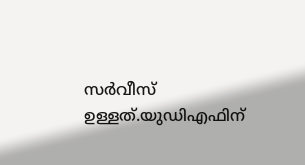സർവീസ് ഉള്ളത്.യുഡിഎഫിന്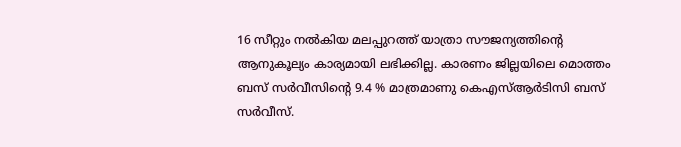16 സീറ്റും നൽകിയ മലപ്പുറത്ത് യാത്രാ സൗജന്യത്തിന്റെ ആനുകൂല്യം കാര്യമായി ലഭിക്കില്ല. കാരണം ജില്ലയിലെ മൊത്തം ബസ് സർവീസിന്റെ 9.4 % മാത്രമാണു കെഎസ്ആർടിസി ബസ് സർവീസ്.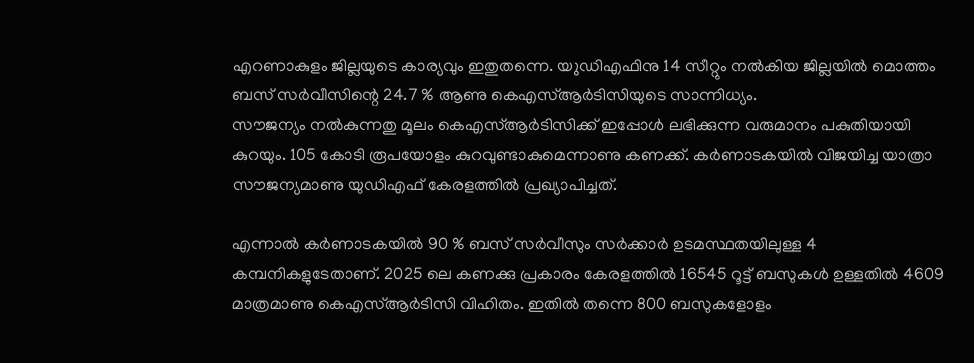എറണാകുളം ജില്ലയുടെ കാര്യവും ഇതുതന്നെ. യ‌ുഡിഎഫിനു 14 സീറ്റും നൽകിയ ജില്ലയിൽ മൊത്തം ബസ് സർവീസിന്റെ 24.7 % ആണു കെഎസ്ആർടിസിയുടെ സാന്നിധ്യം.
സൗജന്യം നൽകുന്നതു മൂലം കെഎസ്ആർടിസിക്ക് ഇപ്പോൾ ലഭിക്കുന്ന വരുമാനം പകുതിയായി കുറയും. 105 കോടി രൂപയോളം കുറവുണ്ടാകുമെന്നാണു കണക്ക്. കർണാടകയിൽ വിജയിച്ച യാത്രാ സൗജന്യമാണു യുഡിഎഫ് കേരളത്തിൽ പ്രഖ്യാപിച്ചത്.

എന്നാൽ കർണാടകയിൽ 90 % ബസ് സർവീസും സർക്കാർ ഉടമസ്ഥതയിലുള്ള 4 കമ്പനികളുടേതാണ്. 2025 ലെ കണക്കു പ്രകാരം കേരളത്തിൽ 16545 റൂട്ട് ബസുകൾ ഉള്ളതിൽ 4609 മാത്രമാണു കെഎസ്ആർടിസി വിഹിതം. ഇതിൽ തന്നെ 800 ബസുകളോളം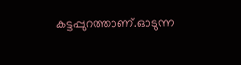കട്ടപ്പുറത്താണ്.ഓടുന്ന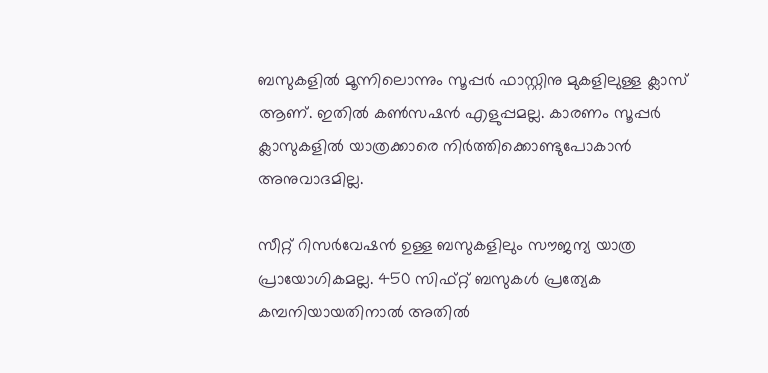ബസുകളിൽ മൂന്നിലൊന്നും സൂപ്പർ ഫാസ്റ്റിനു മുകളിലുള്ള ക്ലാസ് ആണ്. ഇതിൽ കൺസഷൻ എളുപ്പമല്ല. കാരണം സൂപ്പർ ക്ലാസുകളിൽ യാത്രക്കാരെ നിർത്തിക്കൊണ്ടുപോകാൻ അനുവാദമില്ല.

സീറ്റ് റിസർവേഷൻ ഉള്ള ബസുകളിലും സൗജന്യ യാത്ര പ്രായോഗികമല്ല. 450 സിഫ്റ്റ് ബസുകൾ പ്രത്യേക കമ്പനിയായതിനാൽ അതിൽ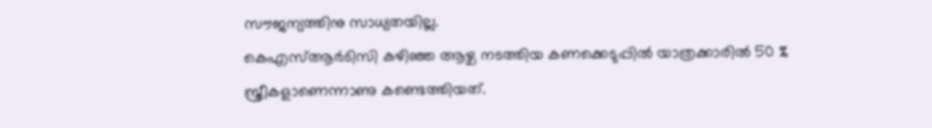സൗജന്യത്തിനു സാധ്യതയില്ല.
കെഎസ്ആർടിസി കഴിഞ്ഞ ആഴ്ച നടത്തിയ കണക്കെടുപ്പിൽ യാത്രക്കാരിൽ 50 % സ്ത്രീകളാണെന്നാണു കണ്ടെത്തിയത്.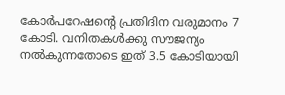കോർപറേഷന്റെ പ്രതിദിന വരുമാനം 7 കോടി. വനിതകൾക്കു സൗജന്യം നൽകുന്നതോടെ ഇത് 3.5 കോടിയായി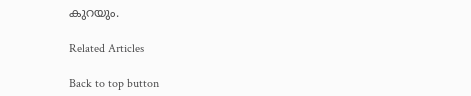കുറയും.

Related Articles

Back to top button